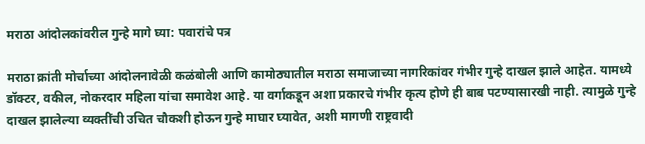मराठा आंदोलकांवरील गुन्हे मागे घ्या: पवारांचे पत्र

मराठा क्रांती मोर्चाच्या आंदोलनावेळी कळंबोली आणि कामोठ्यातील मराठा समाजाच्या नागरिकांवर गंभीर गुन्हे दाखल झाले आहेत. यामध्ये डॉक्टर, वकील, नोकरदार महिला यांचा समावेश आहे. या वर्गाकडून अशा प्रकारचे गंभीर कृत्य होणे ही बाब पटण्यासारखी नाही. त्यामुळे गुन्हे दाखल झालेल्या व्यक्तींची उचित चौकशी होऊन गुन्हे माघार घ्यावेत, अशी मागणी राष्ट्रवादी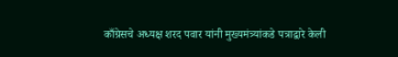काँग्रेसचे अध्यक्ष शरद पवार यांनी मुख्यमंत्र्यांकडे पत्राद्वारे केली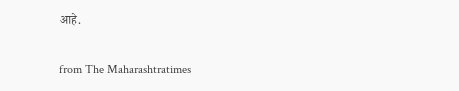आहे.

from The Maharashtratimes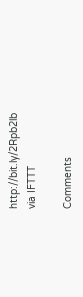http://bit.ly/2Rpb2lb
via IFTTT

Comments